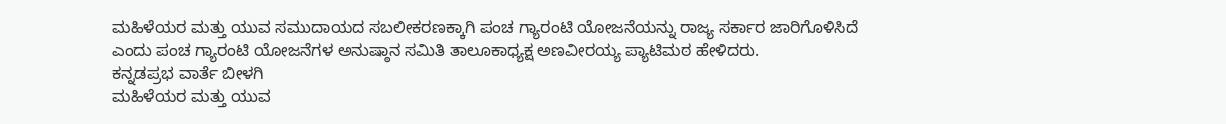ಮಹಿಳೆಯರ ಮತ್ತು ಯುವ ಸಮುದಾಯದ ಸಬಲೀಕರಣಕ್ಕಾಗಿ ಪಂಚ ಗ್ಯಾರಂಟಿ ಯೋಜನೆಯನ್ನು ರಾಜ್ಯ ಸರ್ಕಾರ ಜಾರಿಗೊಳಿಸಿದೆ ಎಂದು ಪಂಚ ಗ್ಯಾರಂಟಿ ಯೋಜನೆಗಳ ಅನುಷ್ಠಾನ ಸಮಿತಿ ತಾಲೂಕಾಧ್ಯಕ್ಷ ಅಣವೀರಯ್ಯ ಪ್ಯಾಟಿಮಠ ಹೇಳಿದರು.
ಕನ್ನಡಪ್ರಭ ವಾರ್ತೆ ಬೀಳಗಿ
ಮಹಿಳೆಯರ ಮತ್ತು ಯುವ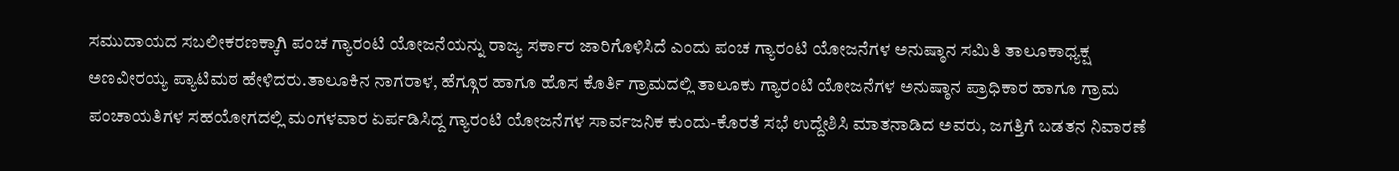ಸಮುದಾಯದ ಸಬಲೀಕರಣಕ್ಕಾಗಿ ಪಂಚ ಗ್ಯಾರಂಟಿ ಯೋಜನೆಯನ್ನು ರಾಜ್ಯ ಸರ್ಕಾರ ಜಾರಿಗೊಳಿಸಿದೆ ಎಂದು ಪಂಚ ಗ್ಯಾರಂಟಿ ಯೋಜನೆಗಳ ಅನುಷ್ಠಾನ ಸಮಿತಿ ತಾಲೂಕಾಧ್ಯಕ್ಷ ಅಣವೀರಯ್ಯ ಪ್ಯಾಟಿಮಠ ಹೇಳಿದರು.ತಾಲೂಕಿನ ನಾಗರಾಳ, ಹೆಗ್ಗೂರ ಹಾಗೂ ಹೊಸ ಕೊರ್ತಿ ಗ್ರಾಮದಲ್ಲಿ ತಾಲೂಕು ಗ್ಯಾರಂಟಿ ಯೋಜನೆಗಳ ಅನುಷ್ಠಾನ ಪ್ರಾಧಿಕಾರ ಹಾಗೂ ಗ್ರಾಮ ಪಂಚಾಯತಿಗಳ ಸಹಯೋಗದಲ್ಲಿ ಮಂಗಳವಾರ ಏರ್ಪಡಿಸಿದ್ದ ಗ್ಯಾರಂಟಿ ಯೋಜನೆಗಳ ಸಾರ್ವಜನಿಕ ಕುಂದು-ಕೊರತೆ ಸಭೆ ಉದ್ದೇಶಿಸಿ ಮಾತನಾಡಿದ ಅವರು, ಜಗತ್ತಿಗೆ ಬಡತನ ನಿವಾರಣೆ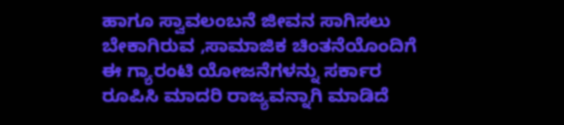ಹಾಗೂ ಸ್ವಾವಲಂಬನೆ ಜೀವನ ಸಾಗಿಸಲು ಬೇಕಾಗಿರುವ ,ಸಾಮಾಜಿಕ ಚಿಂತನೆಯೊಂದಿಗೆ ಈ ಗ್ಯಾರಂಟಿ ಯೋಜನೆಗಳನ್ನು ಸರ್ಕಾರ ರೂಪಿಸಿ ಮಾದರಿ ರಾಜ್ಯವನ್ನಾಗಿ ಮಾಡಿದೆ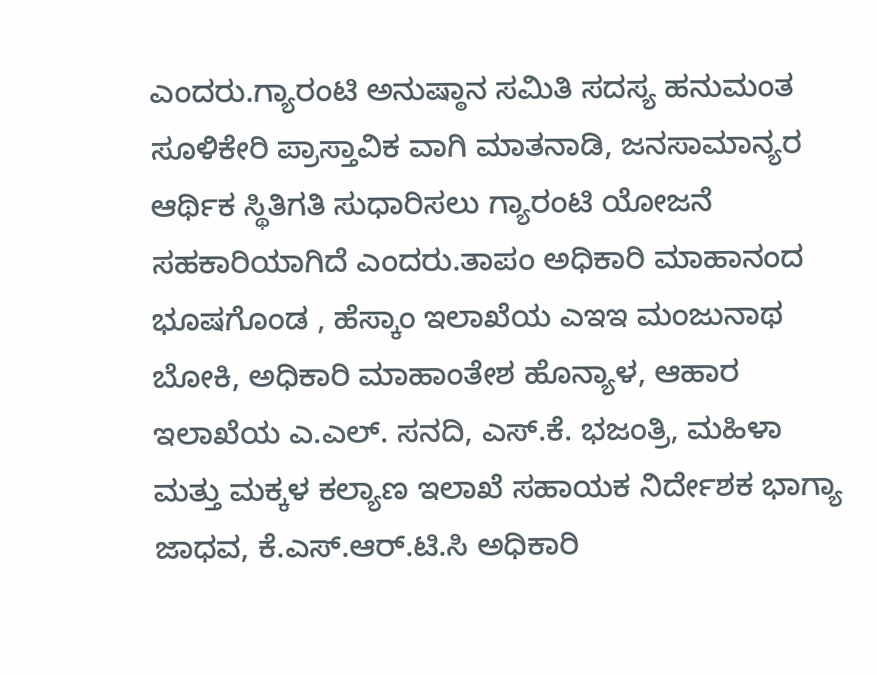ಎಂದರು.ಗ್ಯಾರಂಟಿ ಅನುಷ್ಠಾನ ಸಮಿತಿ ಸದಸ್ಯ ಹನುಮಂತ ಸೂಳಿಕೇರಿ ಪ್ರಾಸ್ತಾವಿಕ ವಾಗಿ ಮಾತನಾಡಿ, ಜನಸಾಮಾನ್ಯರ ಆರ್ಥಿಕ ಸ್ಥಿತಿಗತಿ ಸುಧಾರಿಸಲು ಗ್ಯಾರಂಟಿ ಯೋಜನೆ ಸಹಕಾರಿಯಾಗಿದೆ ಎಂದರು.ತಾಪಂ ಅಧಿಕಾರಿ ಮಾಹಾನಂದ ಭೂಷಗೊಂಡ , ಹೆಸ್ಕಾಂ ಇಲಾಖೆಯ ಎಇಇ ಮಂಜುನಾಥ ಬೋಕಿ, ಅಧಿಕಾರಿ ಮಾಹಾಂತೇಶ ಹೊನ್ಯಾಳ, ಆಹಾರ ಇಲಾಖೆಯ ಎ.ಎಲ್. ಸನದಿ, ಎಸ್.ಕೆ. ಭಜಂತ್ರಿ, ಮಹಿಳಾ ಮತ್ತು ಮಕ್ಕಳ ಕಲ್ಯಾಣ ಇಲಾಖೆ ಸಹಾಯಕ ನಿರ್ದೇಶಕ ಭಾಗ್ಯಾ ಜಾಧವ, ಕೆ.ಎಸ್.ಆರ್.ಟಿ.ಸಿ ಅಧಿಕಾರಿ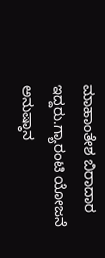ಮಾಹಾಂತೇಶ ಬಿರಾದಾರ ಇದ್ದರು.ಗ್ಯಾರಂಟಿ ಯೋಜನೆ ಅನುಷ್ಠಾನ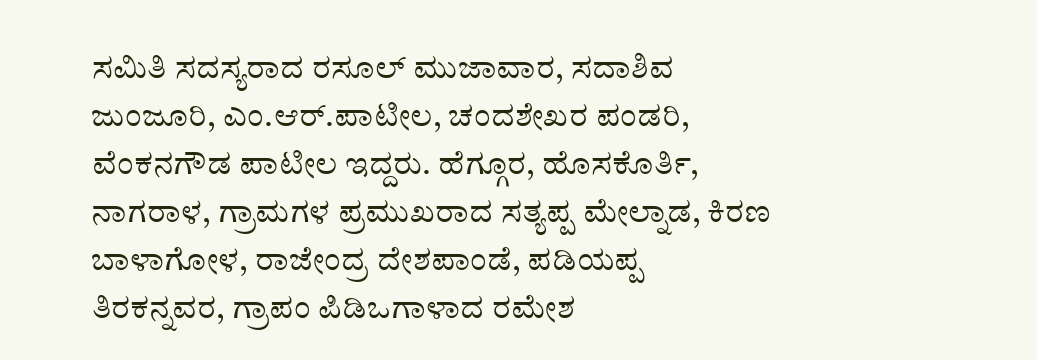ಸಮಿತಿ ಸದಸ್ಯರಾದ ರಸೂಲ್ ಮುಜಾವಾರ, ಸದಾಶಿವ ಜುಂಜೂರಿ, ಎಂ.ಆರ್.ಪಾಟೀಲ, ಚಂದಶೇಖರ ಪಂಡರಿ, ವೆಂಕನಗೌಡ ಪಾಟೀಲ ಇದ್ದರು. ಹೆಗ್ಗೂರ, ಹೊಸಕೊರ್ತಿ, ನಾಗರಾಳ, ಗ್ರಾಮಗಳ ಪ್ರಮುಖರಾದ ಸತ್ಯಪ್ಪ ಮೇಲ್ನಾಡ, ಕಿರಣ ಬಾಳಾಗೋಳ, ರಾಜೇಂದ್ರ ದೇಶಪಾಂಡೆ, ಪಡಿಯಪ್ಪ ತಿರಕನ್ನವರ, ಗ್ರಾಪಂ ಪಿಡಿಒಗಾಳಾದ ರಮೇಶ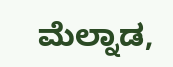ಮೆಲ್ನಾಡ,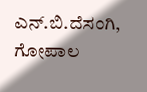ಎನ್.ಬಿ.ದೆಸಂಗಿ, ಗೋಪಾಲ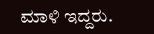ಮಾಳಿ ಇದ್ದರು.